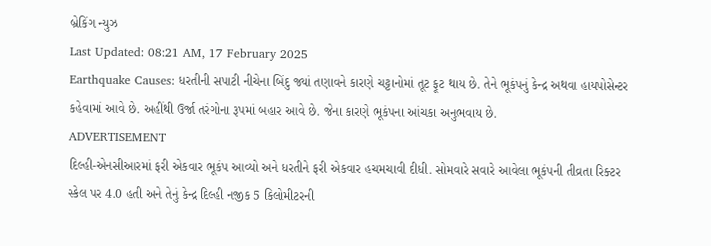બ્રેકિંગ ન્યુઝ
Last Updated: 08:21 AM, 17 February 2025
Earthquake Causes: ધરતીની સપાટી નીચેના બિંદુ જ્યાં તણાવને કારણે ચટ્ટાનોમાં તૂટ ફૂટ થાય છે. તેને ભૂકંપનું કેન્દ્ર અથવા હાયપોસેન્ટર કહેવામાં આવે છે. અહીંથી ઉર્જા તરંગોના રૂપમાં બહાર આવે છે. જેના કારણે ભૂકંપના આંચકા અનુભવાય છે.
ADVERTISEMENT
દિલ્હી-એનસીઆરમાં ફરી એકવાર ભૂકંપ આવ્યો અને ધરતીને ફરી એકવાર હચમચાવી દીધી. સોમવારે સવારે આવેલા ભૂકંપની તીવ્રતા રિક્ટર સ્કેલ પર 4.0 હતી અને તેનું કેન્દ્ર દિલ્હી નજીક 5 કિલોમીટરની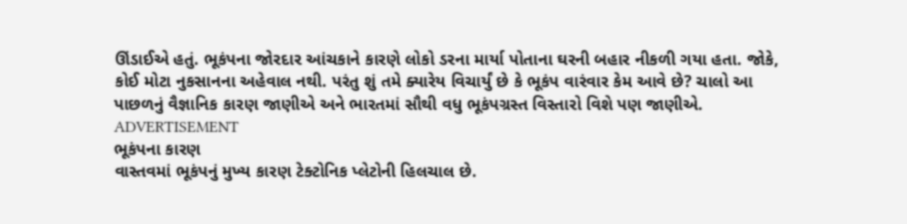ઊંડાઈએ હતું. ભૂકંપના જોરદાર આંચકાને કારણે લોકો ડરના માર્યા પોતાના ઘરની બહાર નીકળી ગયા હતા. જોકે, કોઈ મોટા નુકસાનના અહેવાલ નથી. પરંતુ શું તમે ક્યારેય વિચાર્યું છે કે ભૂકંપ વારંવાર કેમ આવે છે? ચાલો આ પાછળનું વૈજ્ઞાનિક કારણ જાણીએ અને ભારતમાં સૌથી વધુ ભૂકંપગ્રસ્ત વિસ્તારો વિશે પણ જાણીએ.
ADVERTISEMENT
ભૂકંપના કારણ
વાસ્તવમાં ભૂકંપનું મુખ્ય કારણ ટેક્ટોનિક પ્લેટોની હિલચાલ છે.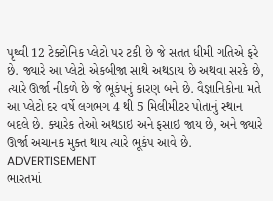પૃથ્વી 12 ટેક્ટોનિક પ્લેટો પર ટકી છે જે સતત ધીમી ગતિએ ફરે છે. જ્યારે આ પ્લેટો એકબીજા સાથે અથડાય છે અથવા સરકે છે, ત્યારે ઊર્જા નીકળે છે જે ભૂકંપનું કારણ બને છે. વૈજ્ઞાનિકોના મતે આ પ્લેટો દર વર્ષે લગભગ 4 થી 5 મિલીમીટર પોતાનું સ્થાન બદલે છે. ક્યારેક તેઓ અથડાઇ અને ફસાઇ જાય છે, અને જ્યારે ઊર્જા અચાનક મુક્ત થાય ત્યારે ભૂકંપ આવે છે.
ADVERTISEMENT
ભારતમાં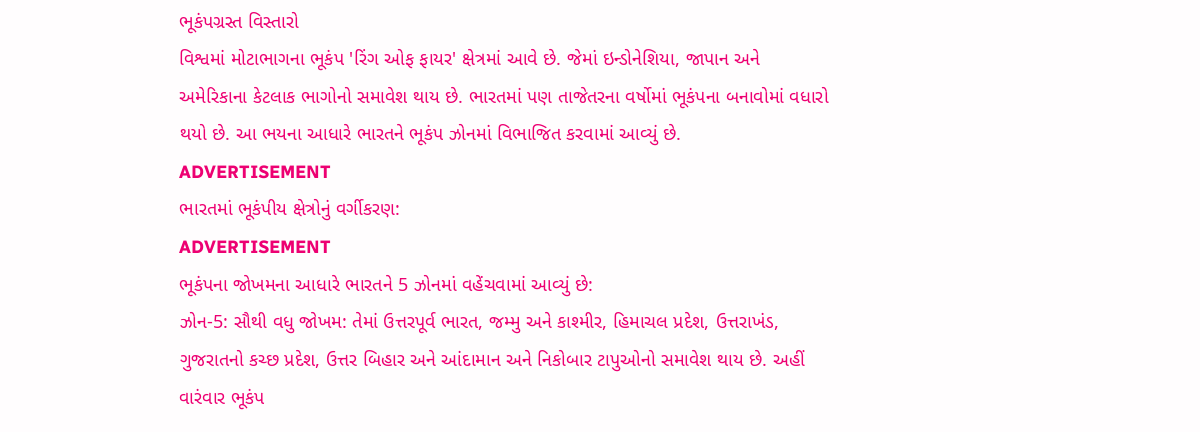ભૂકંપગ્રસ્ત વિસ્તારો
વિશ્વમાં મોટાભાગના ભૂકંપ 'રિંગ ઓફ ફાયર' ક્ષેત્રમાં આવે છે. જેમાં ઇન્ડોનેશિયા, જાપાન અને અમેરિકાના કેટલાક ભાગોનો સમાવેશ થાય છે. ભારતમાં પણ તાજેતરના વર્ષોમાં ભૂકંપના બનાવોમાં વધારો થયો છે. આ ભયના આધારે ભારતને ભૂકંપ ઝોનમાં વિભાજિત કરવામાં આવ્યું છે.
ADVERTISEMENT
ભારતમાં ભૂકંપીય ક્ષેત્રોનું વર્ગીકરણ:
ADVERTISEMENT
ભૂકંપના જોખમના આધારે ભારતને 5 ઝોનમાં વહેંચવામાં આવ્યું છે:
ઝોન-5: સૌથી વધુ જોખમ: તેમાં ઉત્તરપૂર્વ ભારત, જમ્મુ અને કાશ્મીર, હિમાચલ પ્રદેશ, ઉત્તરાખંડ, ગુજરાતનો કચ્છ પ્રદેશ, ઉત્તર બિહાર અને આંદામાન અને નિકોબાર ટાપુઓનો સમાવેશ થાય છે. અહીં વારંવાર ભૂકંપ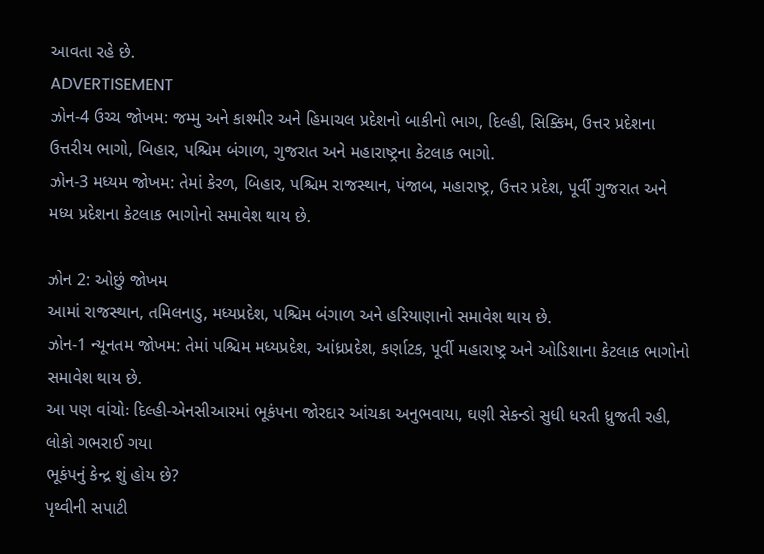આવતા રહે છે.
ADVERTISEMENT
ઝોન-4 ઉચ્ચ જોખમ: જમ્મુ અને કાશ્મીર અને હિમાચલ પ્રદેશનો બાકીનો ભાગ, દિલ્હી, સિક્કિમ, ઉત્તર પ્રદેશના ઉત્તરીય ભાગો, બિહાર, પશ્ચિમ બંગાળ, ગુજરાત અને મહારાષ્ટ્રના કેટલાક ભાગો.
ઝોન-3 મધ્યમ જોખમ: તેમાં કેરળ, બિહાર, પશ્ચિમ રાજસ્થાન, પંજાબ, મહારાષ્ટ્ર, ઉત્તર પ્રદેશ, પૂર્વી ગુજરાત અને મધ્ય પ્રદેશના કેટલાક ભાગોનો સમાવેશ થાય છે.

ઝોન 2: ઓછું જોખમ
આમાં રાજસ્થાન, તમિલનાડુ, મધ્યપ્રદેશ, પશ્ચિમ બંગાળ અને હરિયાણાનો સમાવેશ થાય છે.
ઝોન-1 ન્યૂનતમ જોખમ: તેમાં પશ્ચિમ મધ્યપ્રદેશ, આંધ્રપ્રદેશ, કર્ણાટક, પૂર્વી મહારાષ્ટ્ર અને ઓડિશાના કેટલાક ભાગોનો સમાવેશ થાય છે.
આ પણ વાંચોઃ દિલ્હી-એનસીઆરમાં ભૂકંપના જોરદાર આંચકા અનુભવાયા, ઘણી સેકન્ડો સુધી ધરતી ધ્રુજતી રહી, લોકો ગભરાઈ ગયા
ભૂકંપનું કેન્દ્ર શું હોય છે?
પૃથ્વીની સપાટી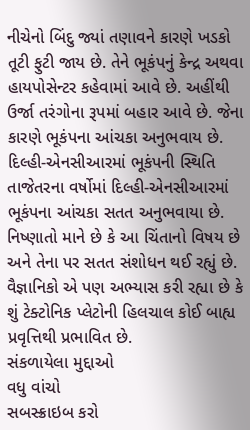નીચેનો બિંદુ જ્યાં તણાવને કારણે ખડકો તૂટી ફુટી જાય છે. તેને ભૂકંપનું કેન્દ્ર અથવા હાયપોસેન્ટર કહેવામાં આવે છે. અહીંથી ઉર્જા તરંગોના રૂપમાં બહાર આવે છે. જેના કારણે ભૂકંપના આંચકા અનુભવાય છે.
દિલ્હી-એનસીઆરમાં ભૂકંપની સ્થિતિ
તાજેતરના વર્ષોમાં દિલ્હી-એનસીઆરમાં ભૂકંપના આંચકા સતત અનુભવાયા છે. નિષ્ણાતો માને છે કે આ ચિંતાનો વિષય છે અને તેના પર સતત સંશોધન થઈ રહ્યું છે. વૈજ્ઞાનિકો એ પણ અભ્યાસ કરી રહ્યા છે કે શું ટેક્ટોનિક પ્લેટોની હિલચાલ કોઈ બાહ્ય પ્રવૃત્તિથી પ્રભાવિત છે.
સંકળાયેલા મુદ્દાઓ
વધુ વાંચો
સબસ્ક્રાઇબ કરો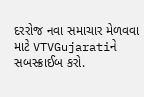દરરોજ નવા સમાચાર મેળવવા માટે VTVGujaratiને સબસ્ક્રાઈબ કરો.